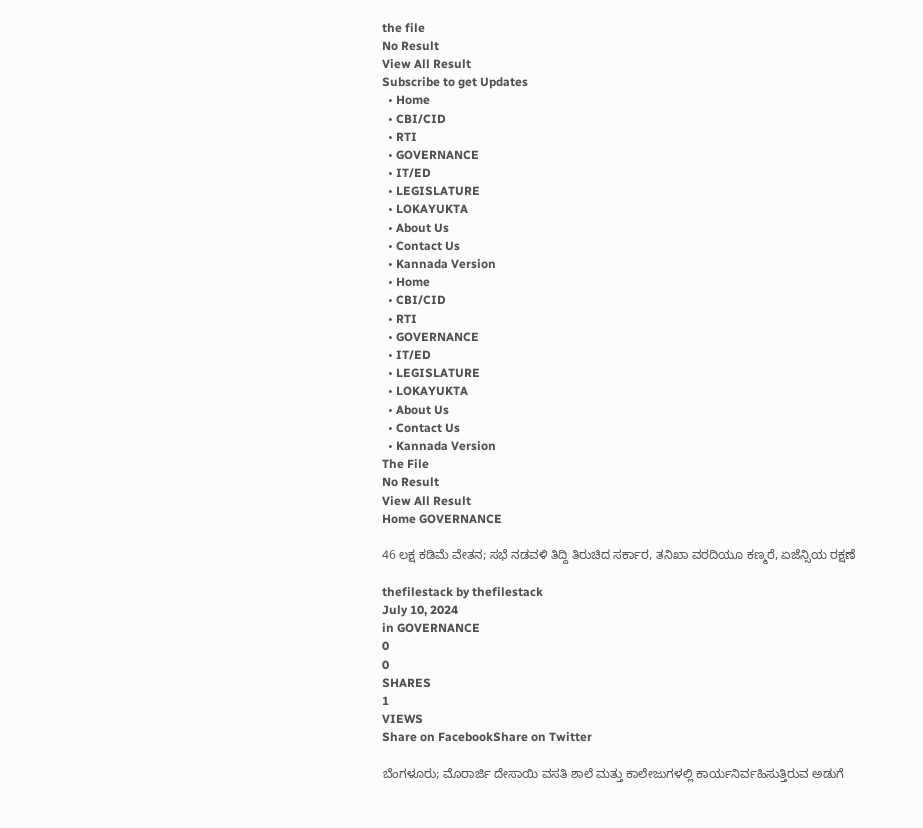the file
No Result
View All Result
Subscribe to get Updates
  • Home
  • CBI/CID
  • RTI
  • GOVERNANCE
  • IT/ED
  • LEGISLATURE
  • LOKAYUKTA
  • About Us
  • Contact Us
  • Kannada Version
  • Home
  • CBI/CID
  • RTI
  • GOVERNANCE
  • IT/ED
  • LEGISLATURE
  • LOKAYUKTA
  • About Us
  • Contact Us
  • Kannada Version
The File
No Result
View All Result
Home GOVERNANCE

46 ಲಕ್ಷ ಕಡಿಮೆ ವೇತನ; ಸಭೆ ನಡವಳಿ ತಿದ್ದಿ ತಿರುಚಿದ ಸರ್ಕಾರ, ತನಿಖಾ ವರದಿಯೂ ಕಣ್ಮರೆ, ಏಜೆನ್ಸಿಯ ರಕ್ಷಣೆ

thefilestack by thefilestack
July 10, 2024
in GOVERNANCE
0
0
SHARES
1
VIEWS
Share on FacebookShare on Twitter

ಬೆಂಗಳೂರು; ಮೊರಾರ್ಜಿ ದೇಸಾಯಿ ವಸತಿ ಶಾಲೆ ಮತ್ತು ಕಾಲೇಜುಗಳಲ್ಲಿ ಕಾರ್ಯನಿರ್ವಹಿಸುತ್ತಿರುವ ಅಡುಗೆ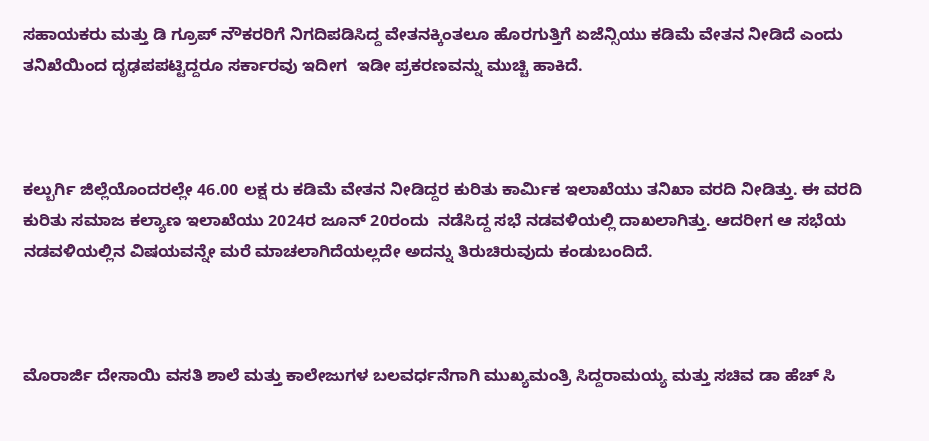ಸಹಾಯಕರು ಮತ್ತು ಡಿ ಗ್ರೂಪ್‌ ನೌಕರರಿಗೆ ನಿಗದಿಪಡಿಸಿದ್ದ ವೇತನಕ್ಕಿಂತಲೂ ಹೊರಗುತ್ತಿಗೆ ಏಜೆನ್ಸಿಯು ಕಡಿಮೆ ವೇತನ ನೀಡಿದೆ ಎಂದು ತನಿಖೆಯಿಂದ ದೃಢಪಪಟ್ಟಿದ್ದರೂ ಸರ್ಕಾರವು ಇದೀಗ  ಇಡೀ ಪ್ರಕರಣವನ್ನು ಮುಚ್ಚಿ ಹಾಕಿದೆ.



ಕಲ್ಬುರ್ಗಿ ಜಿಲ್ಲೆಯೊಂದರಲ್ಲೇ 46.00 ಲಕ್ಷ ರು ಕಡಿಮೆ ವೇತನ ನೀಡಿದ್ದರ ಕುರಿತು ಕಾರ್ಮಿಕ ಇಲಾಖೆಯು ತನಿಖಾ ವರದಿ ನೀಡಿತ್ತು. ಈ ವರದಿ ಕುರಿತು ಸಮಾಜ ಕಲ್ಯಾಣ ಇಲಾಖೆಯು 2024ರ ಜೂನ್‌ 20ರಂದು  ನಡೆಸಿದ್ದ ಸಭೆ ನಡವಳಿಯಲ್ಲಿ ದಾಖಲಾಗಿತ್ತು. ಆದರೀಗ ಆ ಸಭೆಯ ನಡವಳಿಯಲ್ಲಿನ ವಿಷಯವನ್ನೇ ಮರೆ ಮಾಚಲಾಗಿದೆಯಲ್ಲದೇ ಅದನ್ನು ತಿರುಚಿರುವುದು ಕಂಡುಬಂದಿದೆ.



ಮೊರಾರ್ಜಿ ದೇಸಾಯಿ ವಸತಿ ಶಾಲೆ ಮತ್ತು ಕಾಲೇಜುಗಳ ಬಲವರ್ಧನೆಗಾಗಿ ಮುಖ್ಯಮಂತ್ರಿ ಸಿದ್ದರಾಮಯ್ಯ ಮತ್ತು ಸಚಿವ ಡಾ ಹೆಚ್‌ ಸಿ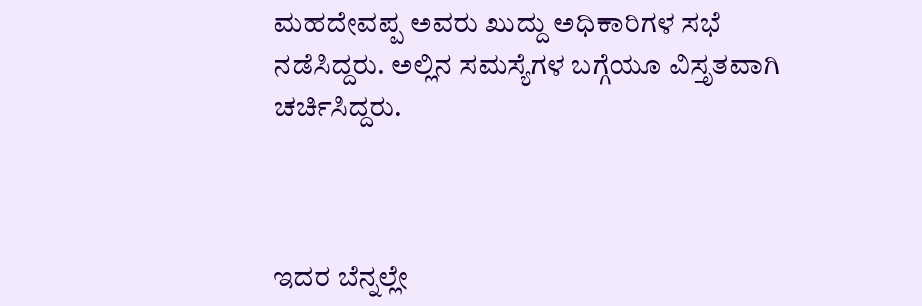ಮಹದೇವಪ್ಪ ಅವರು ಖುದ್ದು ಅಧಿಕಾರಿಗಳ ಸಭೆ ನಡೆಸಿದ್ದರು. ಅಲ್ಲಿನ ಸಮಸ್ಯೆಗಳ ಬಗ್ಗೆಯೂ ವಿಸ್ತೃತವಾಗಿ ಚರ್ಚಿಸಿದ್ದರು.



ಇದರ ಬೆನ್ನಲ್ಲೇ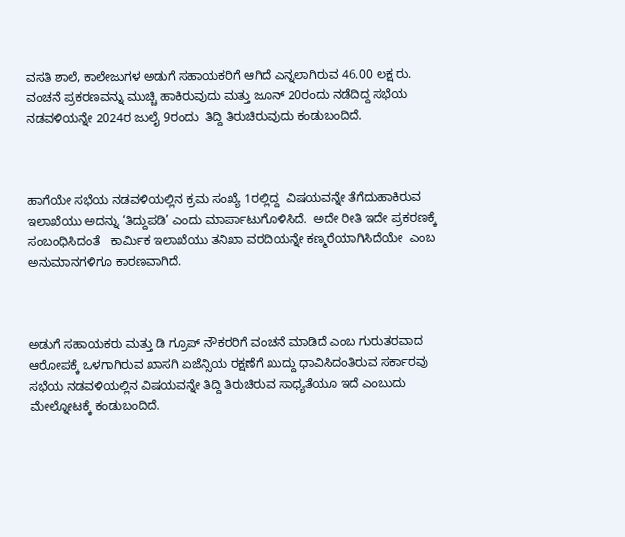ವಸತಿ ಶಾಲೆ, ಕಾಲೇಜುಗಳ ಅಡುಗೆ ಸಹಾಯಕರಿಗೆ ಆಗಿದೆ ಎನ್ನಲಾಗಿರುವ 46.00 ಲಕ್ಷ ರು. ವಂಚನೆ ಪ್ರಕರಣವನ್ನು ಮುಚ್ಚಿ ಹಾಕಿರುವುದು ಮತ್ತು ಜೂನ್‌ 20ರಂದು ನಡೆದಿದ್ದ ಸಭೆಯ ನಡವಳಿಯನ್ನೇ 2024ರ ಜುಲೈ 9ರಂದು  ತಿದ್ದಿ ತಿರುಚಿರುವುದು ಕಂಡುಬಂದಿದೆ.



ಹಾಗೆಯೇ ಸಭೆಯ ನಡವಳಿಯಲ್ಲಿನ ಕ್ರಮ ಸಂಖ್ಯೆ 1ರಲ್ಲಿದ್ದ  ವಿಷಯವನ್ನೇ ತೆಗೆದುಹಾಕಿರುವ ಇಲಾಖೆಯು ಅದನ್ನು ‘ತಿದ್ದುಪಡಿ’ ಎಂದು ಮಾರ್ಪಾಟುಗೊಳಿಸಿದೆ.  ಅದೇ ರೀತಿ ಇದೇ ಪ್ರಕರಣಕ್ಕೆ ಸಂಬಂಧಿಸಿದಂತೆ   ಕಾರ್ಮಿಕ ಇಲಾಖೆಯು ತನಿಖಾ ವರದಿಯನ್ನೇ ಕಣ್ಮರೆಯಾಗಿಸಿದೆಯೇ  ಎಂಬ ಅನುಮಾನಗಳಿಗೂ ಕಾರಣವಾಗಿದೆ.



ಅಡುಗೆ ಸಹಾಯಕರು ಮತ್ತು ಡಿ ಗ್ರೂಪ್‌ ನೌಕರರಿಗೆ ವಂಚನೆ ಮಾಡಿದೆ ಎಂಬ ಗುರುತರವಾದ ಆರೋಪಕ್ಕೆ ಒಳಗಾಗಿರುವ ಖಾಸಗಿ ಏಜೆನ್ಸಿಯ ರಕ್ಷಣೆಗೆ ಖುದ್ದು ಧಾವಿಸಿದಂತಿರುವ ಸರ್ಕಾರವು ಸಭೆಯ ನಡವಳಿಯಲ್ಲಿನ ವಿಷಯವನ್ನೇ ತಿದ್ದಿ ತಿರುಚಿರುವ ಸಾಧ್ಯತೆಯೂ ಇದೆ ಎಂಬುದು ಮೇಲ್ನೋಟಕ್ಕೆ ಕಂಡುಬಂದಿದೆ.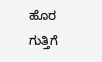ಹೊರ ಗುತ್ತಿಗೆ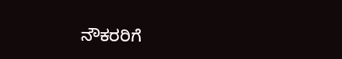ನೌಕರರಿಗೆ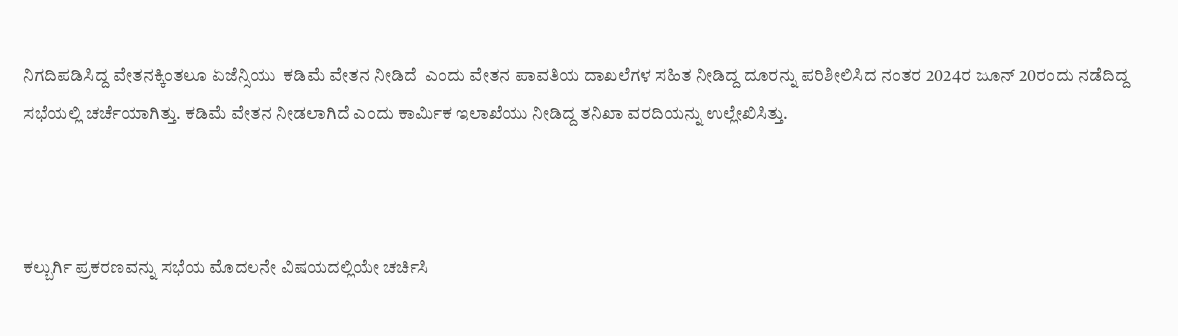ನಿಗದಿಪಡಿಸಿದ್ದ ವೇತನಕ್ಕಿಂತಲೂ ಏಜೆನ್ಸಿಯು  ಕಡಿಮೆ ವೇತನ ನೀಡಿದೆ  ಎಂದು ವೇತನ ಪಾವತಿಯ ದಾಖಲೆಗಳ ಸಹಿತ ನೀಡಿದ್ದ ದೂರನ್ನು ಪರಿಶೀಲಿಸಿದ ನಂತರ 2024ರ ಜೂನ್‌ 20ರಂದು ನಡೆದಿದ್ದ ಸಭೆಯಲ್ಲಿ ಚರ್ಚೆಯಾಗಿತ್ತು. ಕಡಿಮೆ ವೇತನ ನೀಡಲಾಗಿದೆ ಎಂದು ಕಾರ್ಮಿಕ ಇಲಾಖೆಯು ನೀಡಿದ್ದ ತನಿಖಾ ವರದಿಯನ್ನು ಉಲ್ಲೇಖಿಸಿತ್ತು.



ಕಲ್ಬುರ್ಗಿ ಪ್ರಕರಣವನ್ನು ಸಭೆಯ ಮೊದಲನೇ ವಿಷಯದಲ್ಲಿಯೇ ಚರ್ಚಿಸಿ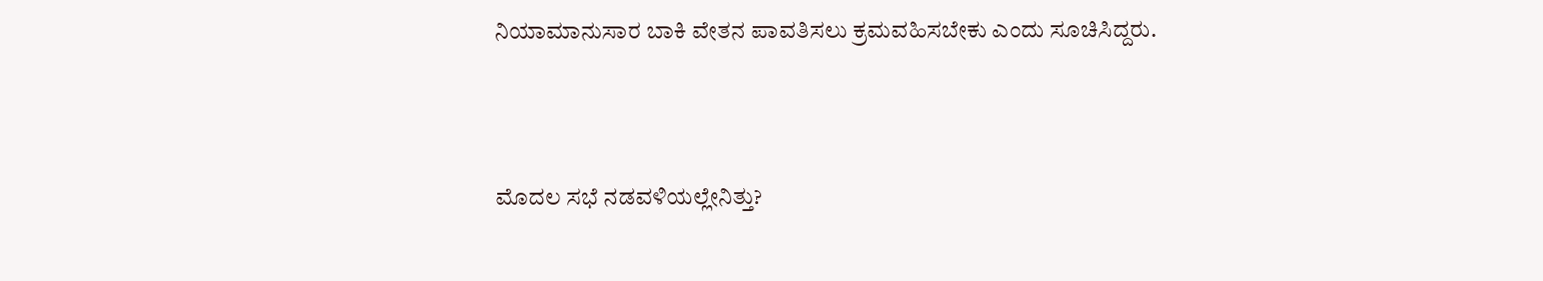ನಿಯಾಮಾನುಸಾರ ಬಾಕಿ ವೇತನ ಪಾವತಿಸಲು ಕ್ರಮವಹಿಸಬೇಕು ಎಂದು ಸೂಚಿಸಿದ್ದರು.



ಮೊದಲ ಸಭೆ ನಡವಳಿಯಲ್ಲೇನಿತ್ತು?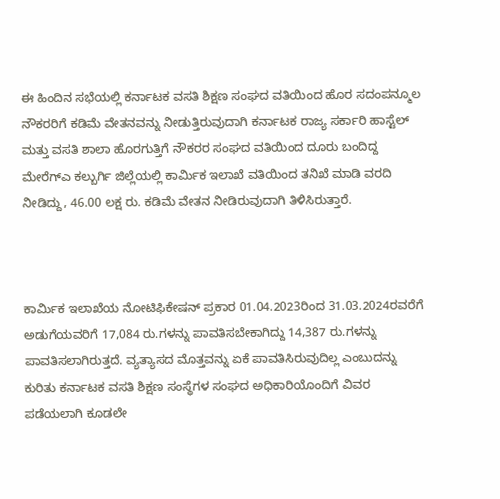ಈ ಹಿಂದಿನ ಸಭೆಯಲ್ಲಿ ಕರ್ನಾಟಕ ವಸತಿ ಶಿಕ್ಷಣ ಸಂಘದ ವತಿಯಿಂದ ಹೊರ ಸದಂಪನ್ಮೂಲ ನೌಕರರಿಗೆ ಕಡಿಮೆ ವೇತನವನ್ನು ನೀಡುತ್ತಿರುವುದಾಗಿ ಕರ್ನಾಟಕ ರಾಜ್ಯ ಸರ್ಕಾರಿ ಹಾಸ್ಟೆಲ್‌ ಮತ್ತು ವಸತಿ ಶಾಲಾ ಹೊರಗುತ್ತಿಗೆ ನೌಕರರ ಸಂಘದ ವತಿಯಿಂದ ದೂರು ಬಂದಿದ್ದ ಮೇರೆಗ್ಎ ಕಲ್ಬುರ್ಗಿ ಜಿಲ್ಲೆಯಲ್ಲಿ ಕಾರ್ಮಿಕ ಇಲಾಖೆ ವತಿಯಿಂದ ತನಿಖೆ ಮಾಡಿ ವರದಿ ನೀಡಿದ್ದು, 46.00 ಲಕ್ಷ ರು. ಕಡಿಮೆ ವೇತನ ನೀಡಿರುವುದಾಗಿ ತಿಳಿಸಿರುತ್ತಾರೆ.



ಕಾರ್ಮಿಕ ಇಲಾಖೆಯ ನೋಟಿಫಿಕೇಷನ್‌ ಪ್ರಕಾರ 01.04.2023ರಿಂದ 31.03.2024ರವರೆಗೆ ಅಡುಗೆಯವರಿಗೆ 17,084 ರು.ಗಳನ್ನು ಪಾವತಿಸಬೇಕಾಗಿದ್ದು 14,387 ರು.ಗಳನ್ನು ಪಾವತಿಸಲಾಗಿರುತ್ತದೆ. ವ್ಯತ್ಯಾಸದ ಮೊತ್ತವನ್ನು ಏಕೆ ಪಾವತಿಸಿರುವುದಿಲ್ಲ ಎಂಬುದನ್ನು ಕುರಿತು ಕರ್ನಾಟಕ ವಸತಿ ಶಿಕ್ಷಣ ಸಂಸ್ಥೆಗಳ ಸಂಘದ ಅಧಿಕಾರಿಯೊಂದಿಗೆ ವಿವರ ಪಡೆಯಲಾಗಿ ಕೂಡಲೇ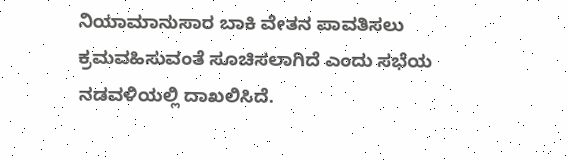ನಿಯಾಮಾನುಸಾರ ಬಾಕಿ ವೇತನ ಪಾವತಿಸಲು ಕ್ರಮವಹಿಸುವಂತೆ ಸೂಚಿಸಲಾಗಿದೆ ಎಂದು ಸಭೆಯ ನಡವಳಿಯಲ್ಲಿ ದಾಖಲಿಸಿದೆ.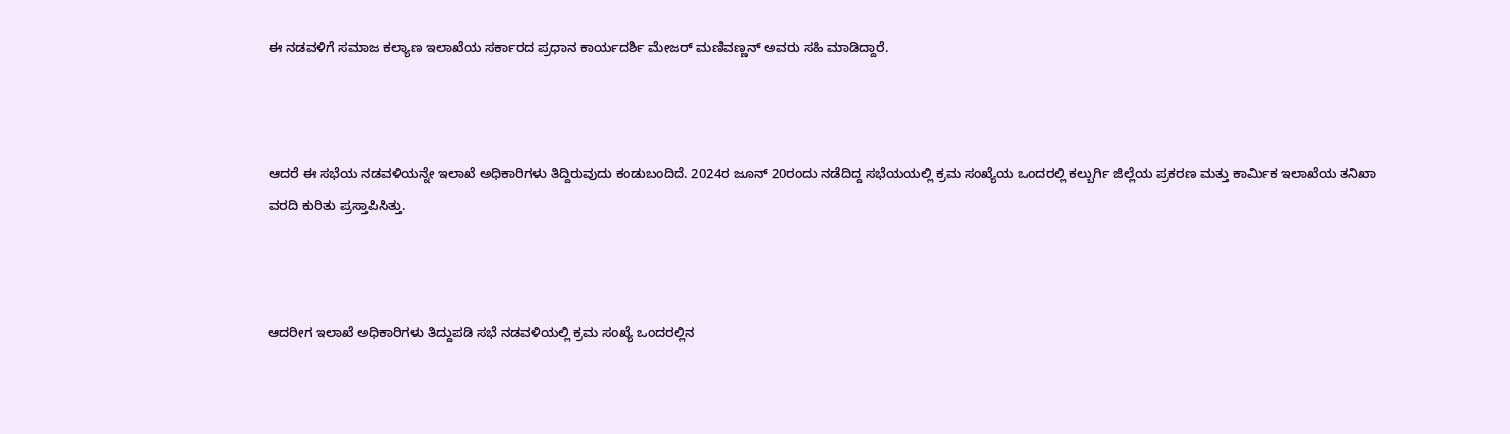ಈ ನಡವಳಿಗೆ ಸಮಾಜ ಕಲ್ಯಾಣ ಇಲಾಖೆಯ ಸರ್ಕಾರದ ಪ್ರಧಾನ ಕಾರ್ಯದರ್ಶಿ ಮೇಜರ್‍‌ ಮಣಿವಣ್ಣನ್‌ ಅವರು ಸಹಿ ಮಾಡಿದ್ದಾರೆ.



ಆದರೆ ಈ ಸಭೆಯ ನಡವಳಿಯನ್ನೇ ಇಲಾಖೆ ಅಧಿಕಾರಿಗಳು ತಿದ್ದಿರುವುದು ಕಂಡುಬಂದಿದೆ. 2024ರ ಜೂನ್‌ 20ರಂದು ನಡೆದಿದ್ದ ಸಭೆಯಯಲ್ಲಿ ಕ್ರಮ ಸಂಖ್ಯೆಯ ಒಂದರಲ್ಲಿ ಕಲ್ಬುರ್ಗಿ ಜಿಲ್ಲೆಯ ಪ್ರಕರಣ ಮತ್ತು ಕಾರ್ಮಿಕ ಇಲಾಖೆಯ ತನಿಖಾ ವರದಿ ಕುರಿತು ಪ್ರಸ್ತಾಪಿಸಿತ್ತು.



ಆದರೀಗ ಇಲಾಖೆ ಅಧಿಕಾರಿಗಳು ತಿದ್ದುಪಡಿ ಸಭೆ ನಡವಳಿಯಲ್ಲಿ ಕ್ರಮ ಸಂಖ್ಯೆ ಒಂದರಲ್ಲಿನ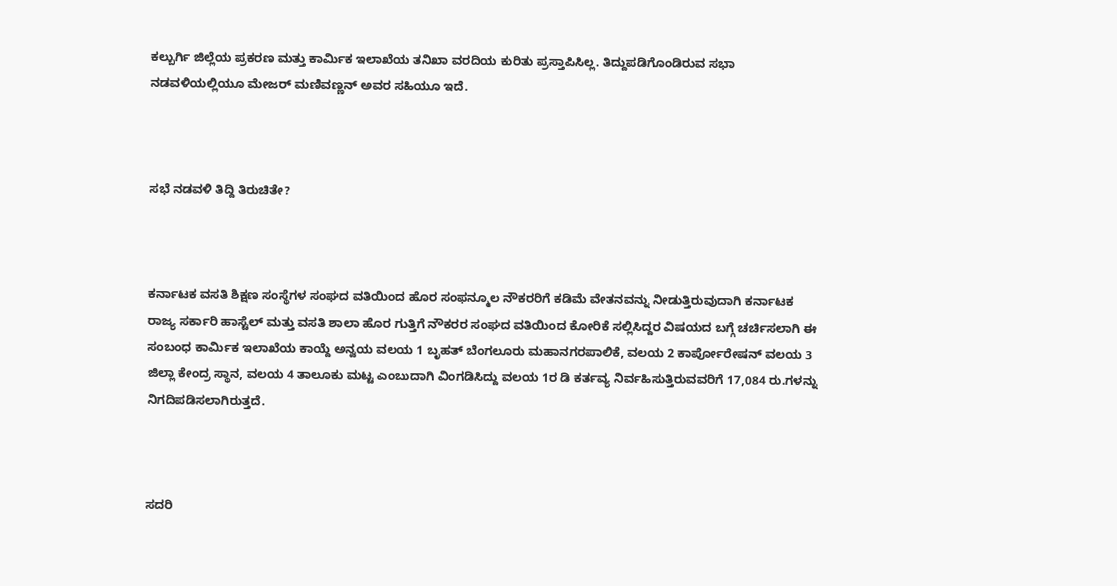ಕಲ್ಬುರ್ಗಿ ಜಿಲ್ಲೆಯ ಪ್ರಕರಣ ಮತ್ತು ಕಾರ್ಮಿಕ ಇಲಾಖೆಯ ತನಿಖಾ ವರದಿಯ ಕುರಿತು ಪ್ರಸ್ತಾಪಿಸಿಲ್ಲ. ತಿದ್ದುಪಡಿಗೊಂಡಿರುವ ಸಭಾ ನಡವಳಿಯಲ್ಲಿಯೂ ಮೇಜರ್‍‌ ಮಣಿವಣ್ಣನ್‌ ಅವರ ಸಹಿಯೂ ಇದೆ.



ಸಭೆ ನಡವಳಿ ತಿದ್ದಿ ತಿರುಚಿತೇ?



ಕರ್ನಾಟಕ ವಸತಿ ಶಿಕ್ಷಣ ಸಂಸ್ಥೆಗಳ ಸಂಘದ ವತಿಯಿಂದ ಹೊರ ಸಂಫನ್ಮೂಲ ನೌಕರರಿಗೆ ಕಡಿಮೆ ವೇತನವನ್ನು ನೀಡುತ್ತಿರುವುದಾಗಿ ಕರ್ನಾಟಕ ರಾಜ್ಯ ಸರ್ಕಾರಿ ಹಾಸ್ಟೆಲ್‌ ಮತ್ತು ವಸತಿ ಶಾಲಾ ಹೊರ ಗುತ್ತಿಗೆ ನೌಕರರ ಸಂಘದ ವತಿಯಿಂದ ಕೋರಿಕೆ ಸಲ್ಲಿಸಿದ್ದರ ವಿಷಯದ ಬಗ್ಗೆ ಚರ್ಚಿಸಲಾಗಿ ಈ ಸಂಬಂಧ ಕಾರ್ಮಿಕ ಇಲಾಖೆಯ ಕಾಯ್ದೆ ಅನ್ವಯ ವಲಯ 1 ಬೃಹತ್‌ ಬೆಂಗಲೂರು ಮಹಾನಗರಪಾಲಿಕೆ, ವಲಯ 2 ಕಾರ್ಪೋರೇಷನ್‌ ವಲಯ 3 ಜಿಲ್ಲಾ ಕೇಂದ್ರ ಸ್ಥಾನ, ವಲಯ 4 ತಾಲೂಕು ಮಟ್ಟ ಎಂಬುದಾಗಿ ವಿಂಗಡಿಸಿದ್ದು ವಲಯ 1ರ ಡಿ ಕರ್ತವ್ಯ ನಿರ್ವಹಿಸುತ್ತಿರುವವರಿಗೆ 17,084 ರು.ಗಳನ್ನು ನಿಗದಿಪಡಿಸಲಾಗಿರುತ್ತದೆ.



ಸದರಿ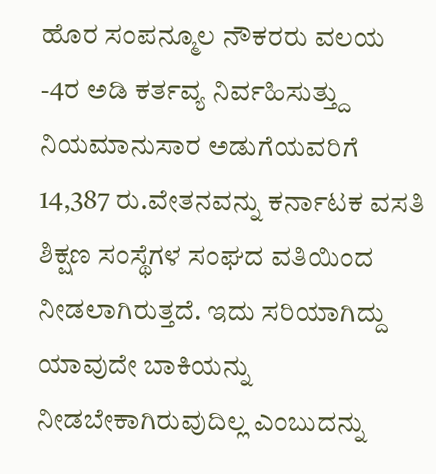ಹೊರ ಸಂಪನ್ಮೂಲ ನೌಕರರು ವಲಯ -4ರ ಅಡಿ ಕರ್ತವ್ಯ ನಿರ್ವಹಿಸುತ್ತ್ದು ನಿಯಮಾನುಸಾರ ಅಡುಗೆಯವರಿಗೆ 14,387 ರು.ವೇತನವನ್ನು ಕರ್ನಾಟಕ ವಸತಿ ಶಿಕ್ಷಣ ಸಂಸ್ಥೆಗಳ ಸಂಘದ ವತಿಯಿಂದ ನೀಡಲಾಗಿರುತ್ತದೆ. ಇದು ಸರಿಯಾಗಿದ್ದು ಯಾವುದೇ ಬಾಕಿಯನ್ನು ನೀಡಬೇಕಾಗಿರುವುದಿಲ್ಲ ಎಂಬುದನ್ನು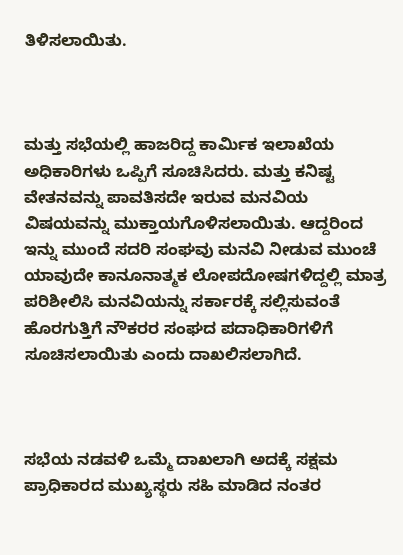ತಿಳಿಸಲಾಯಿತು.



ಮತ್ತು ಸಭೆಯಲ್ಲಿ ಹಾಜರಿದ್ದ ಕಾರ್ಮಿಕ ಇಲಾಖೆಯ ಅಧಿಕಾರಿಗಳು ಒಪ್ಪಿಗೆ ಸೂಚಿಸಿದರು. ಮತ್ತು ಕನಿಷ್ಟ ವೇತನವನ್ನು ಪಾವತಿಸದೇ ಇರುವ ಮನವಿಯ ವಿಷಯವನ್ನು ಮುಕ್ತಾಯಗೊಳಿಸಲಾಯಿತು. ಆದ್ದರಿಂದ ಇನ್ನು ಮುಂದೆ ಸದರಿ ಸಂಘವು ಮನವಿ ನೀಡುವ ಮುಂಚೆ ಯಾವುದೇ ಕಾನೂನಾತ್ಮಕ ಲೋಪದೋಷಗಳಿದ್ದಲ್ಲಿ ಮಾತ್ರ ಪರಿಶೀಲಿಸಿ ಮನವಿಯನ್ನು ಸರ್ಕಾರಕ್ಕೆ ಸಲ್ಲಿಸುವಂತೆ ಹೊರಗುತ್ತಿಗೆ ನೌಕರರ ಸಂಘದ ಪದಾಧಿಕಾರಿಗಳಿಗೆ ಸೂಚಿಸಲಾಯಿತು ಎಂದು ದಾಖಲಿಸಲಾಗಿದೆ.



ಸಭೆಯ ನಡವಳಿ ಒಮ್ಮೆ ದಾಖಲಾಗಿ ಅದಕ್ಕೆ ಸಕ್ಷಮ ಪ್ರಾಧಿಕಾರದ ಮುಖ್ಯಸ್ಥರು ಸಹಿ ಮಾಡಿದ ನಂತರ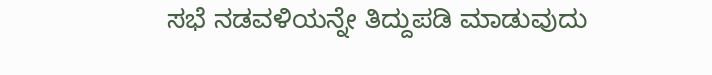ಸಭೆ ನಡವಳಿಯನ್ನೇ ತಿದ್ದುಪಡಿ ಮಾಡುವುದು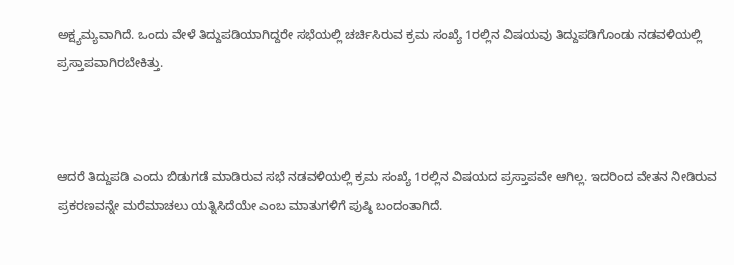ಅಕ್ಷ್ಯಮ್ಯವಾಗಿದೆ. ಒಂದು ವೇಳೆ ತಿದ್ದುಪಡಿಯಾಗಿದ್ದರೇ ಸಭೆಯಲ್ಲಿ ಚರ್ಚಿಸಿರುವ ಕ್ರಮ ಸಂಖ್ಯೆ 1ರಲ್ಲಿನ ವಿಷಯವು ತಿದ್ದುಪಡಿಗೊಂಡು ನಡವಳಿಯಲ್ಲಿ ಪ್ರಸ್ತಾಪವಾಗಿರಬೇಕಿತ್ತು.



ಆದರೆ ತಿದ್ದುಪಡಿ ಎಂದು ಬಿಡುಗಡೆ ಮಾಡಿರುವ ಸಭೆ ನಡವಳಿಯಲ್ಲಿ ಕ್ರಮ ಸಂಖ್ಯೆ 1ರಲ್ಲಿನ ವಿಷಯದ ಪ್ರಸ್ತಾಪವೇ ಆಗಿಲ್ಲ. ಇದರಿಂದ ವೇತನ ನೀಡಿರುವ ಪ್ರಕರಣವನ್ನೇ ಮರೆಮಾಚಲು ಯತ್ನಿಸಿದೆಯೇ ಎಂಬ ಮಾತುಗಳಿಗೆ ಪುಷ್ಠಿ ಬಂದಂತಾಗಿದೆ.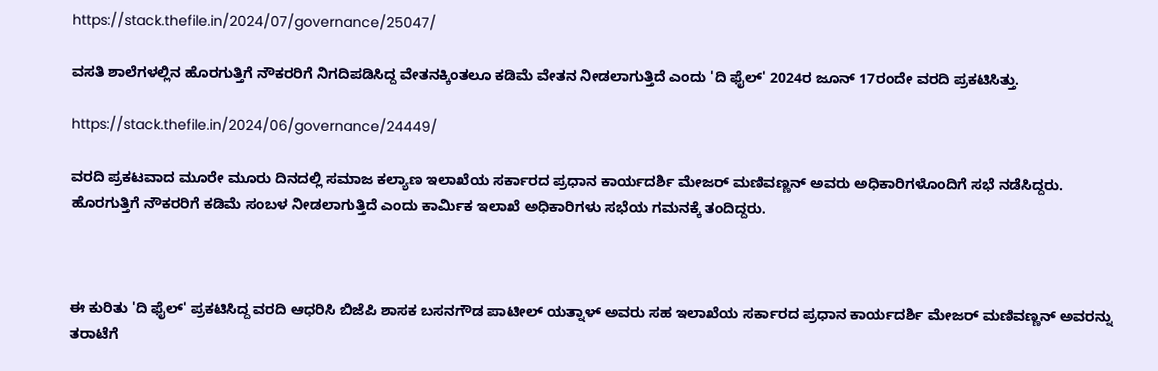https://stack.thefile.in/2024/07/governance/25047/

ವಸತಿ ಶಾಲೆಗಳಲ್ಲಿನ ಹೊರಗುತ್ತಿಗೆ ನೌಕರರಿಗೆ ನಿಗದಿಪಡಿಸಿದ್ದ ವೇತನಕ್ಕಿಂತಲೂ ಕಡಿಮೆ ವೇತನ ನೀಡಲಾಗುತ್ತಿದೆ ಎಂದು 'ದಿ ಫೈಲ್‌' 2024ರ ಜೂನ್‌ 17ರಂದೇ ವರದಿ ಪ್ರಕಟಿಸಿತ್ತು.

https://stack.thefile.in/2024/06/governance/24449/

ವರದಿ ಪ್ರಕಟವಾದ ಮೂರೇ ಮೂರು ದಿನದಲ್ಲಿ ಸಮಾಜ ಕಲ್ಯಾಣ ಇಲಾಖೆಯ ಸರ್ಕಾರದ ಪ್ರಧಾನ ಕಾರ್ಯದರ್ಶಿ ಮೇಜರ್‍‌ ಮಣಿವಣ್ಣನ್‌ ಅವರು ಅಧಿಕಾರಿಗಳೊಂದಿಗೆ ಸಭೆ ನಡೆಸಿದ್ದರು. ಹೊರಗುತ್ತಿಗೆ ನೌಕರರಿಗೆ ಕಡಿಮೆ ಸಂಬಳ ನೀಡಲಾಗುತ್ತಿದೆ ಎಂದು ಕಾರ್ಮಿಕ ಇಲಾಖೆ ಅಧಿಕಾರಿಗಳು ಸಭೆಯ ಗಮನಕ್ಕೆ ತಂದಿದ್ದರು.



ಈ ಕುರಿತು 'ದಿ ಫೈಲ್‌' ಪ್ರಕಟಿಸಿದ್ದ ವರದಿ ಆಧರಿಸಿ ಬಿಜೆಪಿ ಶಾಸಕ ಬಸನಗೌಡ ಪಾಟೀಲ್‌ ಯತ್ನಾಳ್‌ ಅವರು ಸಹ ಇಲಾಖೆಯ ಸರ್ಕಾರದ ಪ್ರಧಾನ ಕಾರ್ಯದರ್ಶಿ ಮೇಜರ್‍‌ ಮಣಿವಣ್ಣನ್‌ ಅವರನ್ನು ತರಾಟೆಗೆ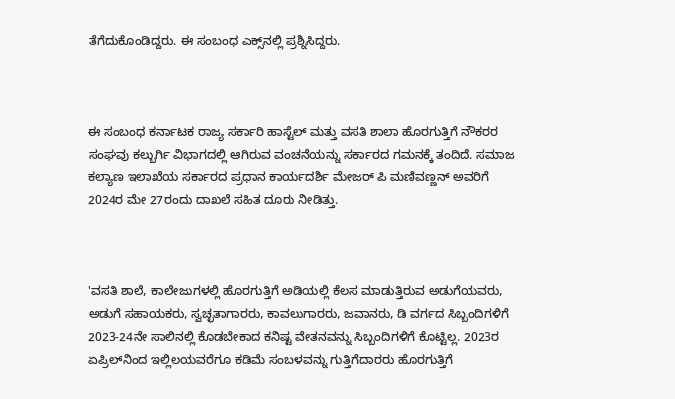ತೆಗೆದುಕೊಂಡಿದ್ದರು. ಈ ಸಂಬಂಧ ಎಕ್ಸ್‌ನಲ್ಲಿ ಪ್ರಶ್ನಿಸಿದ್ದರು.



ಈ ಸಂಬಂಧ ಕರ್ನಾಟಕ ರಾಜ್ಯ ಸರ್ಕಾರಿ ಹಾಸ್ಟೆಲ್‌ ಮತ್ತು ವಸತಿ ಶಾಲಾ ಹೊರಗುತ್ತಿಗೆ ನೌಕರರ ಸಂಘವು ಕಲ್ಬುರ್ಗಿ ವಿಭಾಗದಲ್ಲಿ ಆಗಿರುವ ವಂಚನೆಯನ್ನು ಸರ್ಕಾರದ ಗಮನಕ್ಕೆ ತಂದಿದೆ. ಸಮಾಜ ಕಲ್ಯಾಣ ಇಲಾಖೆಯ ಸರ್ಕಾರದ ಪ್ರಧಾನ ಕಾರ್ಯದರ್ಶಿ ಮೇಜರ್‍‌ ಪಿ ಮಣಿವಣ್ಣನ್‌ ಅವರಿಗೆ 2024ರ ಮೇ 27ರಂದು ದಾಖಲೆ ಸಹಿತ ದೂರು ನೀಡಿತ್ತು.



'ವಸತಿ ಶಾಲೆ, ಕಾಲೇಜುಗಳಲ್ಲಿ ಹೊರಗುತ್ತಿಗೆ ಅಡಿಯಲ್ಲಿ ಕೆಲಸ ಮಾಡುತ್ತಿರುವ ಅಡುಗೆಯವರು, ಅಡುಗೆ ಸಹಾಯಕರು, ಸ್ವಚ್ಛತಾಗಾರರು, ಕಾವಲುಗಾರರು, ಜವಾನರು, ಡಿ ವರ್ಗದ ಸಿಬ್ಬಂದಿಗಳಿಗೆ 2023-24ನೇ ಸಾಲಿನಲ್ಲಿ ಕೊಡಬೇಕಾದ ಕನಿಷ್ಟ ವೇತನವನ್ನು ಸಿಬ್ಬಂದಿಗಳಿಗೆ ಕೊಟ್ಟಿಲ್ಲ. 2023ರ ಏಪ್ರಿಲ್‌ನಿಂದ ಇಲ್ಲಿಲಯವರೆಗೂ ಕಡಿಮೆ ಸಂಬಳವನ್ನು ಗುತ್ತಿಗೆದಾರರು ಹೊರಗುತ್ತಿಗೆ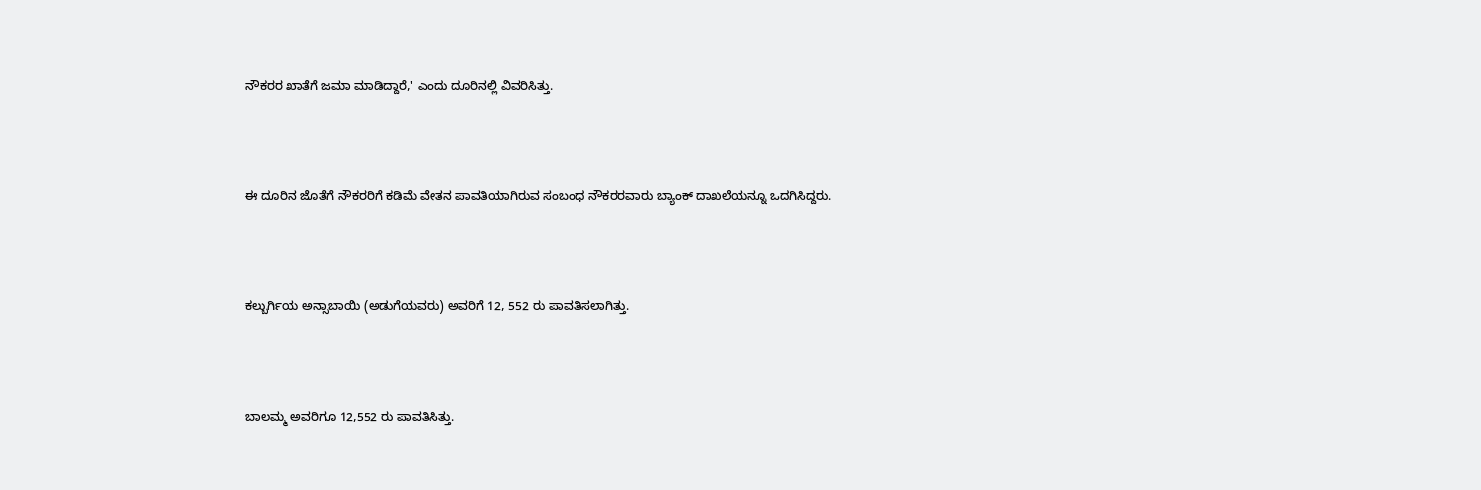ನೌಕರರ ಖಾತೆಗೆ ಜಮಾ ಮಾಡಿದ್ದಾರೆ,' ಎಂದು ದೂರಿನಲ್ಲಿ ವಿವರಿಸಿತ್ತು.



ಈ ದೂರಿನ ಜೊತೆಗೆ ನೌಕರರಿಗೆ ಕಡಿಮೆ ವೇತನ ಪಾವತಿಯಾಗಿರುವ ಸಂಬಂಧ ನೌಕರರವಾರು ಬ್ಯಾಂಕ್‌ ದಾಖಲೆಯನ್ನೂ ಒದಗಿಸಿದ್ದರು.



ಕಲ್ಬುರ್ಗಿಯ ಅನ್ಸಾಬಾಯಿ (ಅಡುಗೆಯವರು) ಅವರಿಗೆ 12, 552 ರು ಪಾವತಿಸಲಾಗಿತ್ತು.



ಬಾಲಮ್ಮ ಅವರಿಗೂ 12,552 ರು ಪಾವತಿಸಿತ್ತು.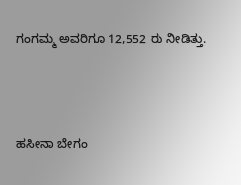ಗಂಗಮ್ಮ ಅವರಿಗೂ 12,552 ರು ನೀಡಿತ್ತು.



ಹಸೀನಾ ಬೇಗಂ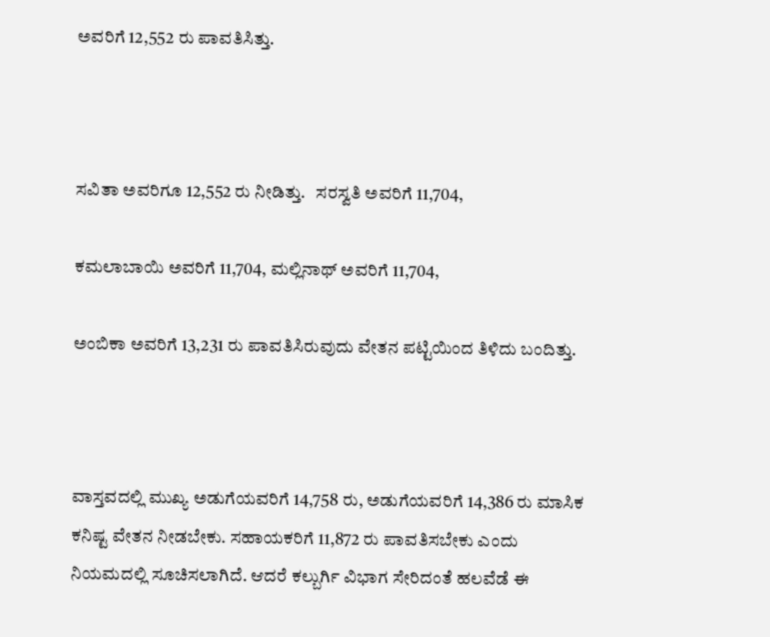ಅವರಿಗೆ 12,552 ರು ಪಾವತಿಸಿತ್ತು.



ಸವಿತಾ ಅವರಿಗೂ 12,552 ರು ನೀಡಿತ್ತು.   ಸರಸ್ವತಿ ಅವರಿಗೆ 11,704,

ಕಮಲಾಬಾಯಿ ಅವರಿಗೆ 11,704, ಮಲ್ಲಿನಾಥ್‌ ಅವರಿಗೆ 11,704,

ಅಂಬಿಕಾ ಅವರಿಗೆ 13,231 ರು ಪಾವತಿಸಿರುವುದು ವೇತನ ಪಟ್ಟಿಯಿಂದ ತಿಳಿದು ಬಂದಿತ್ತು.



ವಾಸ್ತವದಲ್ಲಿ ಮುಖ್ಯ ಅಡುಗೆಯವರಿಗೆ 14,758 ರು, ಅಡುಗೆಯವರಿಗೆ 14,386 ರು ಮಾಸಿಕ ಕನಿಷ್ಟ ವೇತನ ನೀಡಬೇಕು. ಸಹಾಯಕರಿಗೆ 11,872 ರು ಪಾವತಿಸಬೇಕು ಎಂದು ನಿಯಮದಲ್ಲಿ ಸೂಚಿಸಲಾಗಿದೆ. ಆದರೆ ಕಲ್ಬುರ್ಗಿ ವಿಭಾಗ ಸೇರಿದಂತೆ ಹಲವೆಡೆ ಈ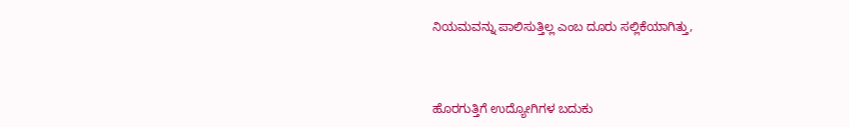ನಿಯಮವನ್ನು ಪಾಲಿಸುತ್ತಿಲ್ಲ ಎಂಬ ದೂರು ಸಲ್ಲಿಕೆಯಾಗಿತ್ತು,



ಹೊರಗುತ್ತಿಗೆ ಉದ್ಯೋಗಿಗಳ ಬದುಕು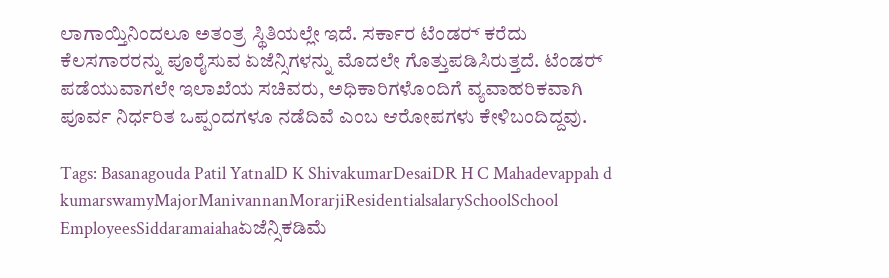ಲಾಗಾಯ್ತಿನಿಂದಲೂ ಅತಂತ್ರ ಸ್ಥಿತಿಯಲ್ಲೇ ಇದೆ. ಸರ್ಕಾರ ಟೆಂಡರ್‍‌ ಕರೆದು ಕೆಲಸಗಾರರನ್ನು ಪೂರೈಸುವ ಏಜೆನ್ಸಿಗಳನ್ನು ಮೊದಲೇ ಗೊತ್ತುಪಡಿಸಿರುತ್ತದೆ. ಟೆಂಡರ್‍‌ ಪಡೆಯುವಾಗಲೇ ಇಲಾಖೆಯ ಸಚಿವರು, ಅಧಿಕಾರಿಗಳೊಂದಿಗೆ ವ್ಯವಾಹರಿಕವಾಗಿ ಪೂರ್ವ ನಿರ್ಧರಿತ ಒಪ್ಪಂದಗಳೂ ನಡೆದಿವೆ ಎಂಬ ಆರೋಪಗಳು ಕೇಳಿಬಂದಿದ್ದವು.

Tags: Basanagouda Patil YatnalD K ShivakumarDesaiDR H C Mahadevappah d kumarswamyMajorManivannanMorarjiResidentialsalarySchoolSchool EmployeesSiddaramaiahaಏಜೆನ್ಸಿಕಡಿಮೆ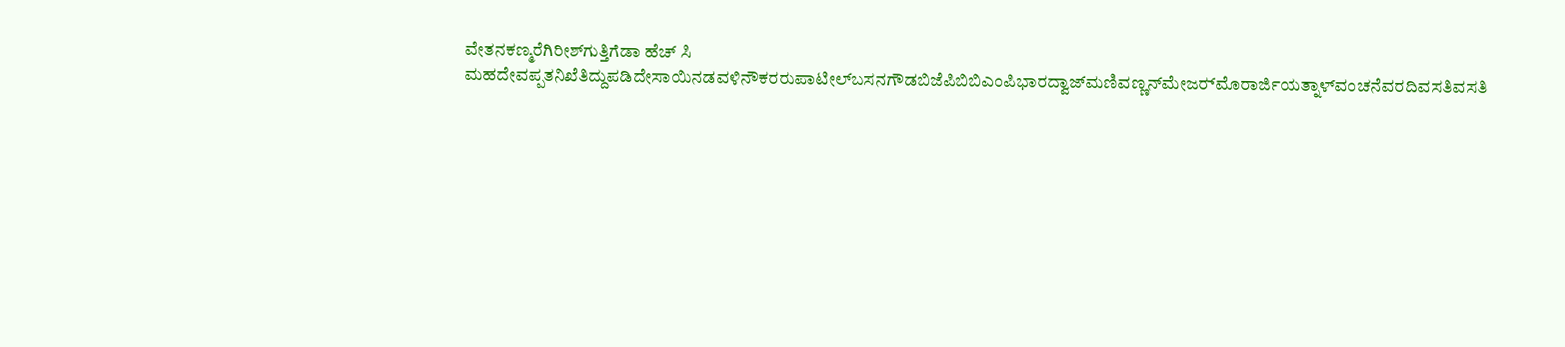ವೇತನಕಣ್ಮರೆಗಿರೀಶ್‌ಗುತ್ತಿಗೆಡಾ ಹೆಚ್‌ ಸಿ ಮಹದೇವಪ್ಪತನಿಖೆತಿದ್ದುಪಡಿದೇಸಾಯಿನಡವಳಿನೌಕರರುಪಾಟೀಲ್‌ಬಸನಗೌಡಬಿಜೆಪಿಬಿಬಿಎಂಪಿಭಾರದ್ವಾಜ್‌ಮಣಿವಣ್ಣನ್‌ಮೇಜರ್‍‌ಮೊರಾರ್ಜಿಯತ್ನಾಳ್‌ವಂಚನೆವರದಿವಸತಿವಸತಿ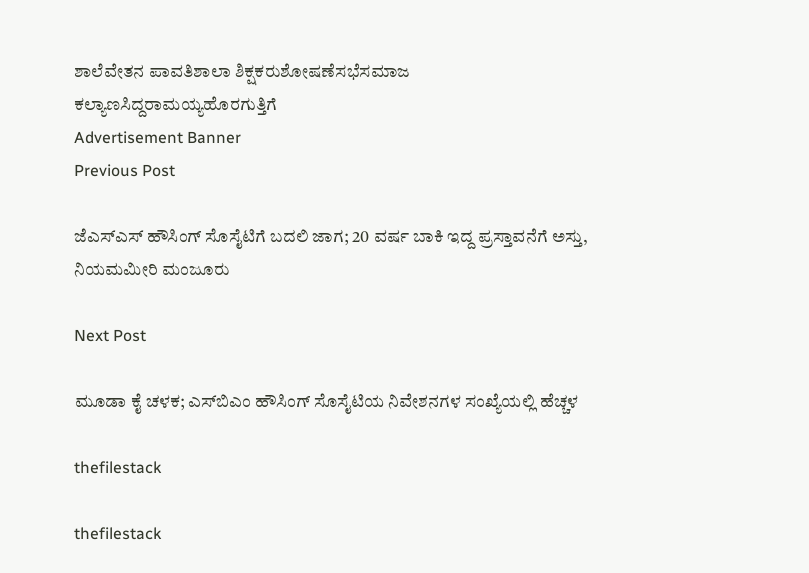ಶಾಲೆವೇತನ ಪಾವತಿಶಾಲಾ ಶಿಕ್ಷಕರುಶೋಷಣೆಸಭೆಸಮಾಜ ಕಲ್ಯಾಣಸಿದ್ದರಾಮಯ್ಯಹೊರಗುತ್ತಿಗೆ
Advertisement Banner
Previous Post

ಜೆಎಸ್‌ಎಸ್‌ ಹೌಸಿಂಗ್‌ ಸೊಸೈಟಿಗೆ ಬದಲಿ ಜಾಗ; 20 ವರ್ಷ ಬಾಕಿ ಇದ್ದ ಪ್ರಸ್ತಾವನೆಗೆ ಅಸ್ತು, ನಿಯಮಮೀರಿ ಮಂಜೂರು

Next Post

ಮೂಡಾ ಕೈ ಚಳಕ; ಎಸ್‌ಬಿಎಂ ಹೌಸಿಂಗ್‌ ಸೊಸೈಟಿಯ ನಿವೇಶನಗಳ ಸಂಖ್ಯೆಯಲ್ಲಿ ಹೆಚ್ಚಳ

thefilestack

thefilestack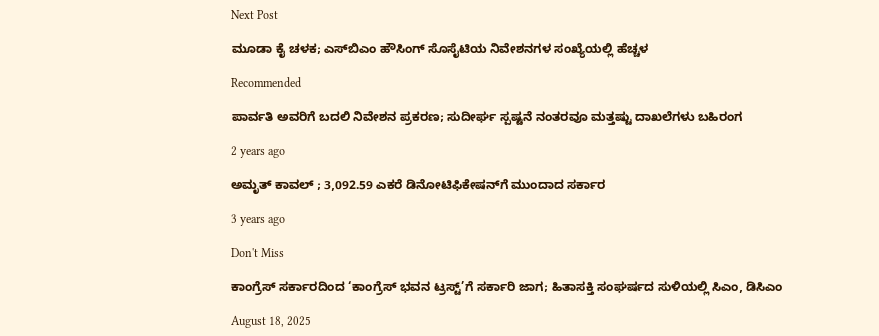Next Post

ಮೂಡಾ ಕೈ ಚಳಕ; ಎಸ್‌ಬಿಎಂ ಹೌಸಿಂಗ್‌ ಸೊಸೈಟಿಯ ನಿವೇಶನಗಳ ಸಂಖ್ಯೆಯಲ್ಲಿ ಹೆಚ್ಚಳ

Recommended

ಪಾರ್ವತಿ ಅವರಿಗೆ ಬದಲಿ ನಿವೇಶನ ಪ್ರಕರಣ; ಸುದೀರ್ಘ ಸ್ಪಷ್ಟನೆ ನಂತರವೂ ಮತ್ತಷ್ಟು ದಾಖಲೆಗಳು ಬಹಿರಂಗ

2 years ago

ಅಮೃತ್‌ ಕಾವಲ್‌ ; 3,092.59 ಎಕರೆ ಡಿನೋಟಿಫಿಕೇಷನ್‌ಗೆ ಮುಂದಾದ ಸರ್ಕಾರ

3 years ago

Don't Miss

ಕಾಂಗ್ರೆಸ್‌ ಸರ್ಕಾರದಿಂದ ‘ಕಾಂಗ್ರೆಸ್‌ ಭವನ ಟ್ರಸ್ಟ್‌’ಗೆ ಸರ್ಕಾರಿ ಜಾಗ; ಹಿತಾಸಕ್ತಿ ಸಂಘ‍ರ್ಷದ ಸುಳಿಯಲ್ಲಿ ಸಿಎಂ, ಡಿಸಿಎಂ

August 18, 2025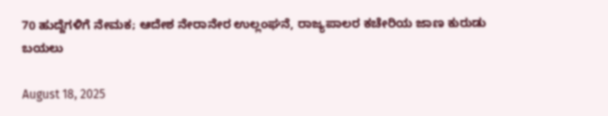70 ಹುದ್ದೆಗಳಿಗೆ ನೇಮಕ; ಆದೇಶ ನೇರಾನೇರ ಉಲ್ಲಂಘನೆ, ರಾಜ್ಯಪಾಲರ ಕಚೇರಿಯ ಜಾಣ ಕುರುಡು ಬಯಲು

August 18, 2025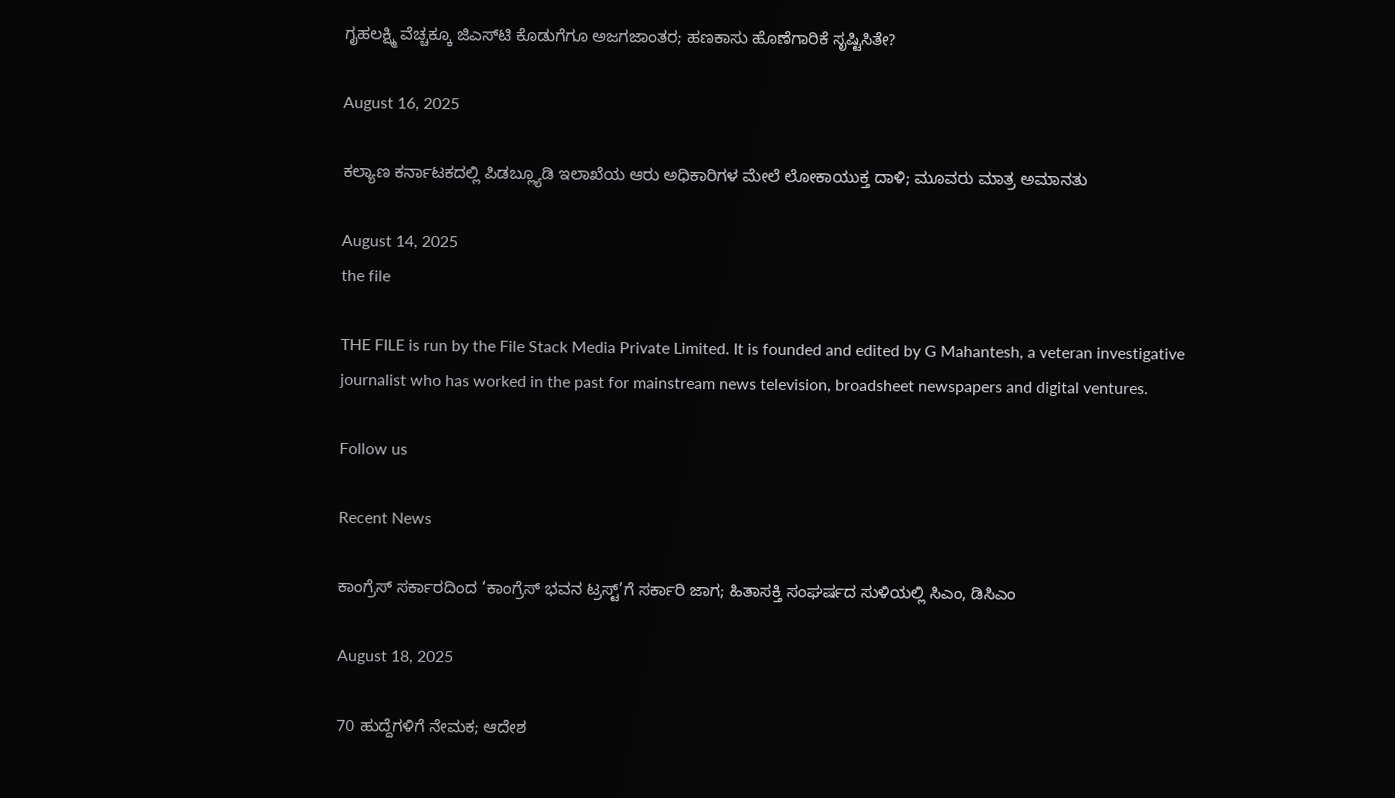ಗೃಹಲಕ್ಷ್ಮಿ ವೆಚ್ಚಕ್ಕೂ ಜಿಎಸ್‌ಟಿ ಕೊಡುಗೆಗೂ ಅಜಗಜಾಂತರ; ಹಣಕಾಸು ಹೊಣೆಗಾರಿಕೆ ಸೃಷ್ಟಿಸಿತೇ?

August 16, 2025

ಕಲ್ಯಾಣ ಕರ್ನಾಟಕದಲ್ಲಿ ಪಿಡಬ್ಲ್ಯೂಡಿ ಇಲಾಖೆಯ ಆರು ಅಧಿಕಾರಿಗಳ ಮೇಲೆ ಲೋಕಾಯುಕ್ತ ದಾಳಿ; ಮೂವರು ಮಾತ್ರ ಅಮಾನತು

August 14, 2025
the file

THE FILE is run by the File Stack Media Private Limited. It is founded and edited by G Mahantesh, a veteran investigative journalist who has worked in the past for mainstream news television, broadsheet newspapers and digital ventures.

Follow us

Recent News

ಕಾಂಗ್ರೆಸ್‌ ಸರ್ಕಾರದಿಂದ ‘ಕಾಂಗ್ರೆಸ್‌ ಭವನ ಟ್ರಸ್ಟ್‌’ಗೆ ಸರ್ಕಾರಿ ಜಾಗ; ಹಿತಾಸಕ್ತಿ ಸಂಘ‍ರ್ಷದ ಸುಳಿಯಲ್ಲಿ ಸಿಎಂ, ಡಿಸಿಎಂ

August 18, 2025

70 ಹುದ್ದೆಗಳಿಗೆ ನೇಮಕ; ಆದೇಶ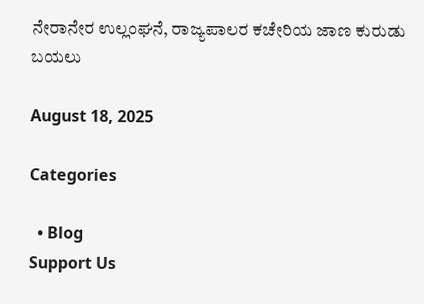ನೇರಾನೇರ ಉಲ್ಲಂಘನೆ, ರಾಜ್ಯಪಾಲರ ಕಚೇರಿಯ ಜಾಣ ಕುರುಡು ಬಯಲು

August 18, 2025

Categories

  • Blog
Support Us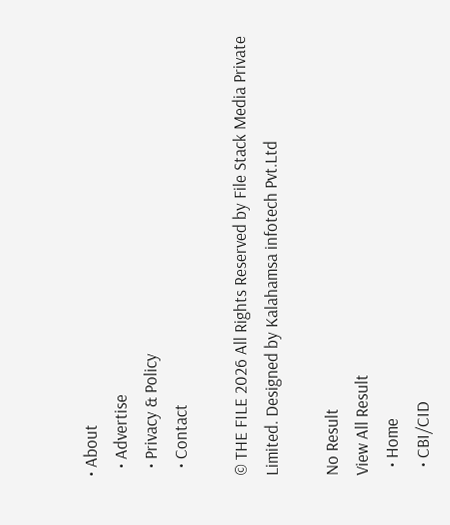• About
  • Advertise
  • Privacy & Policy
  • Contact

© THE FILE 2026 All Rights Reserved by File Stack Media Private Limited. Designed by Kalahamsa infotech Pvt.Ltd

No Result
View All Result
  • Home
  • CBI/CID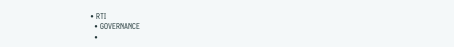• RTI
  • GOVERNANCE
  •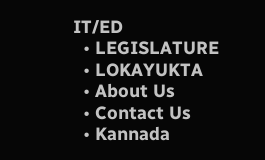IT/ED
  • LEGISLATURE
  • LOKAYUKTA
  • About Us
  • Contact Us
  • Kannada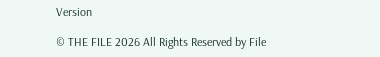Version

© THE FILE 2026 All Rights Reserved by File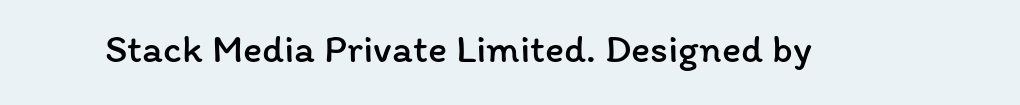Stack Media Private Limited. Designed by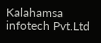Kalahamsa infotech Pvt.Ltd